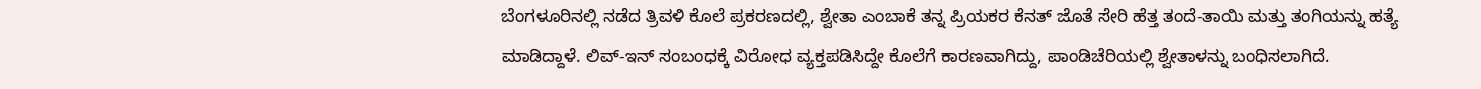ಬೆಂಗಳೂರಿನಲ್ಲಿ ನಡೆದ ತ್ರಿವಳಿ ಕೊಲೆ ಪ್ರಕರಣದಲ್ಲಿ, ಶ್ವೇತಾ ಎಂಬಾಕೆ ತನ್ನ ಪ್ರಿಯಕರ ಕೆನತ್ ಜೊತೆ ಸೇರಿ ಹೆತ್ತ ತಂದೆ-ತಾಯಿ ಮತ್ತು ತಂಗಿಯನ್ನು ಹತ್ಯೆ ಮಾಡಿದ್ದಾಳೆ. ಲಿವ್-ಇನ್ ಸಂಬಂಧಕ್ಕೆ ವಿರೋಧ ವ್ಯಕ್ತಪಡಿಸಿದ್ದೇ ಕೊಲೆಗೆ ಕಾರಣವಾಗಿದ್ದು, ಪಾಂಡಿಚೆರಿಯಲ್ಲಿ ಶ್ವೇತಾಳನ್ನು ಬಂಧಿಸಲಾಗಿದೆ.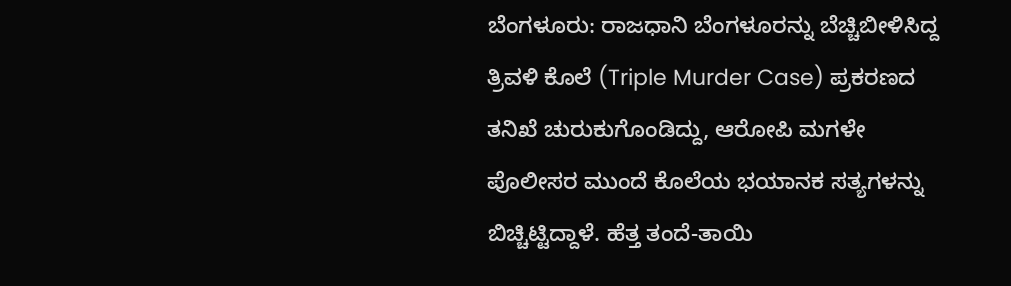ಬೆಂಗಳೂರು: ರಾಜಧಾನಿ ಬೆಂಗಳೂರನ್ನು ಬೆಚ್ಚಿಬೀಳಿಸಿದ್ದ ತ್ರಿವಳಿ ಕೊಲೆ (Triple Murder Case) ಪ್ರಕರಣದ ತನಿಖೆ ಚುರುಕುಗೊಂಡಿದ್ದು, ಆರೋಪಿ ಮಗಳೇ ಪೊಲೀಸರ ಮುಂದೆ ಕೊಲೆಯ ಭಯಾನಕ ಸತ್ಯಗಳನ್ನು ಬಿಚ್ಚಿಟ್ಟಿದ್ದಾಳೆ. ಹೆತ್ತ ತಂದೆ-ತಾಯಿ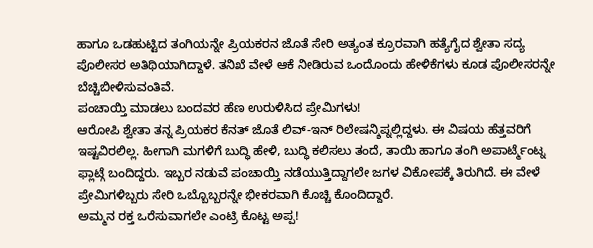ಹಾಗೂ ಒಡಹುಟ್ಟಿದ ತಂಗಿಯನ್ನೇ ಪ್ರಿಯಕರನ ಜೊತೆ ಸೇರಿ ಅತ್ಯಂತ ಕ್ರೂರವಾಗಿ ಹತ್ಯೆಗೈದ ಶ್ವೇತಾ ಸದ್ಯ ಪೊಲೀಸರ ಅತಿಥಿಯಾಗಿದ್ದಾಳೆ. ತನಿಖೆ ವೇಳೆ ಆಕೆ ನೀಡಿರುವ ಒಂದೊಂದು ಹೇಳಿಕೆಗಳು ಕೂಡ ಪೊಲೀಸರನ್ನೇ ಬೆಚ್ಚಿಬೀಳಿಸುವಂತಿವೆ.
ಪಂಚಾಯ್ತಿ ಮಾಡಲು ಬಂದವರ ಹೆಣ ಉರುಳಿಸಿದ ಪ್ರೇಮಿಗಳು!
ಆರೋಪಿ ಶ್ವೇತಾ ತನ್ನ ಪ್ರಿಯಕರ ಕೆನತ್ ಜೊತೆ ಲಿವ್-ಇನ್ ರಿಲೇಷನ್ಶಿಪ್ನಲ್ಲಿದ್ದಳು. ಈ ವಿಷಯ ಹೆತ್ತವರಿಗೆ ಇಷ್ಟವಿರಲಿಲ್ಲ. ಹೀಗಾಗಿ ಮಗಳಿಗೆ ಬುದ್ಧಿ ಹೇಳಿ, ಬುದ್ಧಿ ಕಲಿಸಲು ತಂದೆ, ತಾಯಿ ಹಾಗೂ ತಂಗಿ ಅಪಾರ್ಟ್ಮೆಂಟ್ನ ಫ್ಲಾಟ್ಗೆ ಬಂದಿದ್ದರು. ಇಬ್ಬರ ನಡುವೆ ಪಂಚಾಯ್ತಿ ನಡೆಯುತ್ತಿದ್ದಾಗಲೇ ಜಗಳ ವಿಕೋಪಕ್ಕೆ ತಿರುಗಿದೆ. ಈ ವೇಳೆ ಪ್ರೇಮಿಗಳಿಬ್ಬರು ಸೇರಿ ಒಬ್ಬೊಬ್ಬರನ್ನೇ ಭೀಕರವಾಗಿ ಕೊಚ್ಚಿ ಕೊಂದಿದ್ದಾರೆ.
ಅಮ್ಮನ ರಕ್ತ ಒರೆಸುವಾಗಲೇ ಎಂಟ್ರಿ ಕೊಟ್ಟ ಅಪ್ಪ!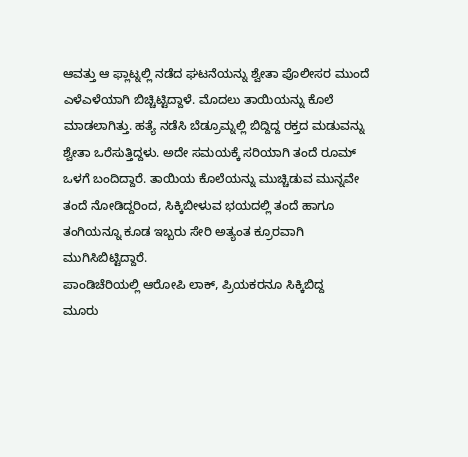ಆವತ್ತು ಆ ಫ್ಲಾಟ್ನಲ್ಲಿ ನಡೆದ ಘಟನೆಯನ್ನು ಶ್ವೇತಾ ಪೊಲೀಸರ ಮುಂದೆ ಎಳೆಎಳೆಯಾಗಿ ಬಿಚ್ಚಿಟ್ಟಿದ್ದಾಳೆ. ಮೊದಲು ತಾಯಿಯನ್ನು ಕೊಲೆ ಮಾಡಲಾಗಿತ್ತು. ಹತ್ಯೆ ನಡೆಸಿ ಬೆಡ್ರೂಮ್ನಲ್ಲಿ ಬಿದ್ದಿದ್ದ ರಕ್ತದ ಮಡುವನ್ನು ಶ್ವೇತಾ ಒರೆಸುತ್ತಿದ್ದಳು. ಅದೇ ಸಮಯಕ್ಕೆ ಸರಿಯಾಗಿ ತಂದೆ ರೂಮ್ ಒಳಗೆ ಬಂದಿದ್ದಾರೆ. ತಾಯಿಯ ಕೊಲೆಯನ್ನು ಮುಚ್ಚಿಡುವ ಮುನ್ನವೇ ತಂದೆ ನೋಡಿದ್ದರಿಂದ, ಸಿಕ್ಕಿಬೀಳುವ ಭಯದಲ್ಲಿ ತಂದೆ ಹಾಗೂ ತಂಗಿಯನ್ನೂ ಕೂಡ ಇಬ್ಬರು ಸೇರಿ ಅತ್ಯಂತ ಕ್ರೂರವಾಗಿ ಮುಗಿಸಿಬಿಟ್ಟಿದ್ದಾರೆ.
ಪಾಂಡಿಚೆರಿಯಲ್ಲಿ ಆರೋಪಿ ಲಾಕ್, ಪ್ರಿಯಕರನೂ ಸಿಕ್ಕಿಬಿದ್ದ
ಮೂರು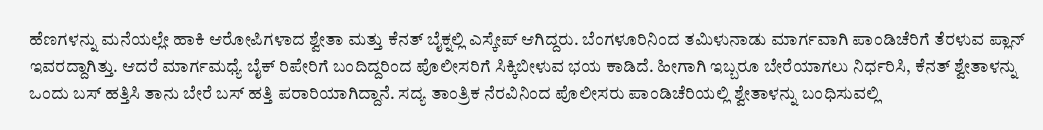ಹೆಣಗಳನ್ನು ಮನೆಯಲ್ಲೇ ಹಾಕಿ ಆರೋಪಿಗಳಾದ ಶ್ವೇತಾ ಮತ್ತು ಕೆನತ್ ಬೈಕ್ನಲ್ಲಿ ಎಸ್ಕೇಪ್ ಆಗಿದ್ದರು. ಬೆಂಗಳೂರಿನಿಂದ ತಮಿಳುನಾಡು ಮಾರ್ಗವಾಗಿ ಪಾಂಡಿಚೆರಿಗೆ ತೆರಳುವ ಪ್ಲಾನ್ ಇವರದ್ದಾಗಿತ್ತು. ಆದರೆ ಮಾರ್ಗಮಧ್ಯೆ ಬೈಕ್ ರಿಪೇರಿಗೆ ಬಂದಿದ್ದರಿಂದ ಪೊಲೀಸರಿಗೆ ಸಿಕ್ಕಿಬೀಳುವ ಭಯ ಕಾಡಿದೆ. ಹೀಗಾಗಿ ಇಬ್ಬರೂ ಬೇರೆಯಾಗಲು ನಿರ್ಧರಿಸಿ, ಕೆನತ್ ಶ್ವೇತಾಳನ್ನು ಒಂದು ಬಸ್ ಹತ್ತಿಸಿ ತಾನು ಬೇರೆ ಬಸ್ ಹತ್ತಿ ಪರಾರಿಯಾಗಿದ್ದಾನೆ. ಸದ್ಯ ತಾಂತ್ರಿಕ ನೆರವಿನಿಂದ ಪೊಲೀಸರು ಪಾಂಡಿಚೆರಿಯಲ್ಲಿ ಶ್ವೇತಾಳನ್ನು ಬಂಧಿಸುವಲ್ಲಿ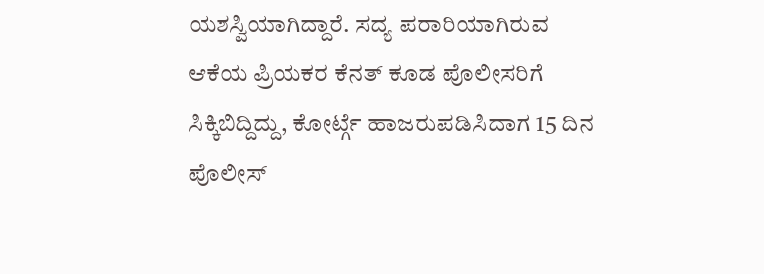ಯಶಸ್ವಿಯಾಗಿದ್ದಾರೆ. ಸದ್ಯ ಪರಾರಿಯಾಗಿರುವ ಆಕೆಯ ಪ್ರಿಯಕರ ಕೆನತ್ ಕೂಡ ಪೊಲೀಸರಿಗೆ ಸಿಕ್ಕಿಬಿದ್ದಿದ್ದು, ಕೋರ್ಟ್ಗೆ ಹಾಜರುಪಡಿಸಿದಾಗ 15 ದಿನ ಪೊಲೀಸ್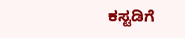ಕಸ್ಟಡಿಗೆ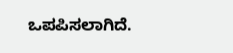ಒಪಪಿಸಲಾಗಿದೆ.